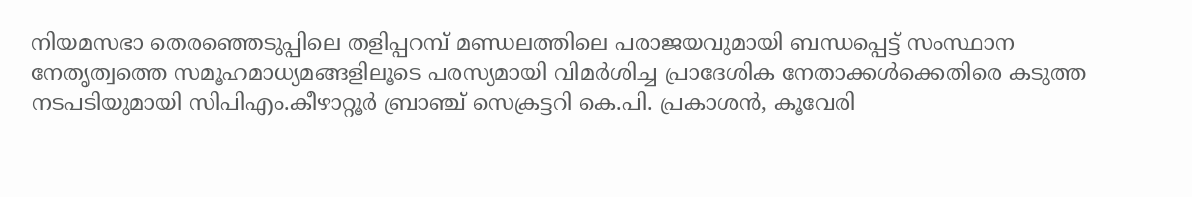നിയമസഭാ തെരഞ്ഞെടുപ്പിലെ തളിപ്പറമ്പ് മണ്ഡലത്തിലെ പരാജയവുമായി ബന്ധപ്പെട്ട് സംസ്ഥാന നേതൃത്വത്തെ സമൂഹമാധ്യമങ്ങളിലൂടെ പരസ്യമായി വിമർശിച്ച പ്രാദേശിക നേതാക്കള്‍ക്കെതിരെ കടുത്ത നടപടിയുമായി സിപിഎം.കീഴാറ്റൂർ ബ്രാഞ്ച് സെക്രട്ടറി കെ.പി. പ്രകാശൻ, കൂവേരി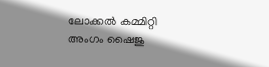ലോക്കല്‍ കമ്മിറ്റി അംഗം ഷൈജു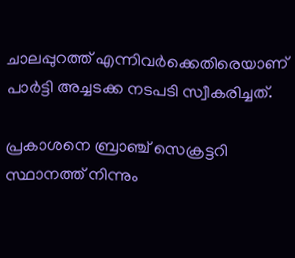ചാലപ്പുറത്ത് എന്നിവർക്കെതിരെയാണ് പാർട്ടി അച്ചടക്ക നടപടി സ്വീകരിച്ചത്.

പ്രകാശനെ ബ്രാഞ്ച് സെക്രട്ടറി സ്ഥാനത്ത് നിന്നും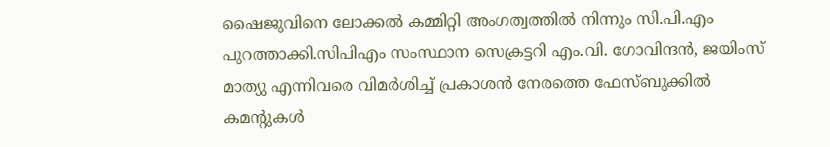ഷൈജുവിനെ ലോക്കല്‍ കമ്മിറ്റി അംഗത്വത്തില്‍ നിന്നും സി.പി.എം പുറത്താക്കി.സിപിഎം സംസ്ഥാന സെക്രട്ടറി എം.വി. ഗോവിന്ദൻ, ജയിംസ് മാത്യു എന്നിവരെ വിമർശിച്ച്‌ പ്രകാശൻ നേരത്തെ ഫേസ്ബുക്കില്‍ കമന്റുകള്‍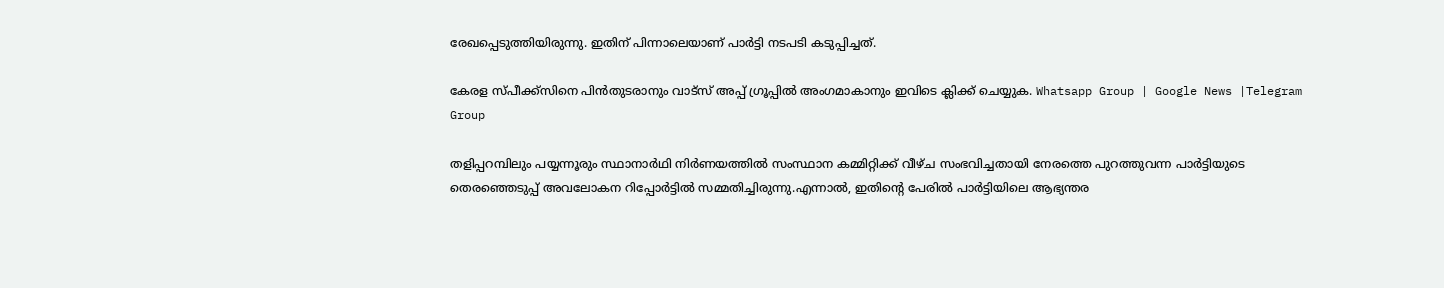രേഖപ്പെടുത്തിയിരുന്നു. ഇതിന് പിന്നാലെയാണ് പാർട്ടി നടപടി കടുപ്പിച്ചത്.

കേരള സ്പീക്ക്സിനെ പിൻതുടരാനും വാട്സ് അപ്പ് ഗ്രൂപ്പിൽ അംഗമാകാനും ഇവിടെ ക്ലിക്ക് ചെയ്യുക. Whatsapp Group | Google News |Telegram Group

തളിപ്പറമ്പിലും പയ്യന്നൂരും സ്ഥാനാർഥി നിർണയത്തില്‍ സംസ്ഥാന കമ്മിറ്റിക്ക് വീഴ്ച സംഭവിച്ചതായി നേരത്തെ പുറത്തുവന്ന പാർട്ടിയുടെ തെരഞ്ഞെടുപ്പ് അവലോകന റിപ്പോർട്ടില്‍ സമ്മതിച്ചിരുന്നു.എന്നാല്‍, ഇതിന്റെ പേരില്‍ പാർട്ടിയിലെ ആഭ്യന്തര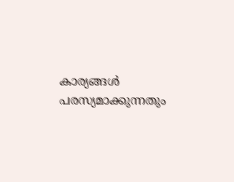കാര്യങ്ങള്‍ പരസ്യമാക്കുന്നതും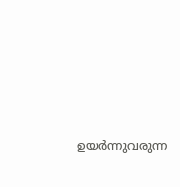ഉയർന്നുവരുന്ന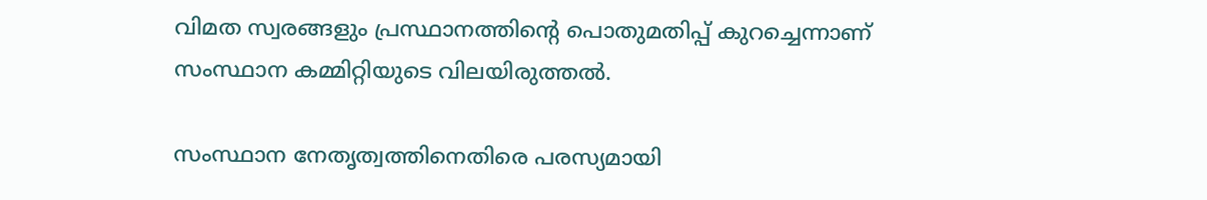വിമത സ്വരങ്ങളും പ്രസ്ഥാനത്തിന്റെ പൊതുമതിപ്പ് കുറച്ചെന്നാണ് സംസ്ഥാന കമ്മിറ്റിയുടെ വിലയിരുത്തല്‍.

സംസ്ഥാന നേതൃത്വത്തിനെതിരെ പരസ്യമായി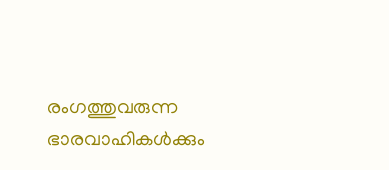രംഗത്തുവരുന്ന ഭാരവാഹികള്‍ക്കും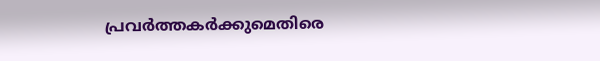പ്രവർത്തകർക്കുമെതിരെ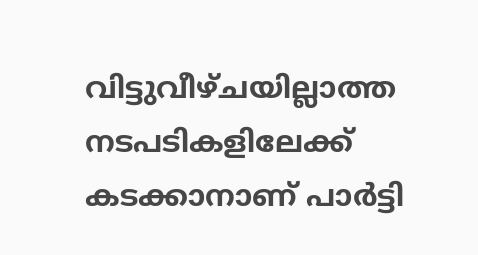വിട്ടുവീഴ്ചയില്ലാത്ത നടപടികളിലേക്ക് കടക്കാനാണ് പാർട്ടി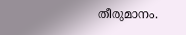തീരുമാനം.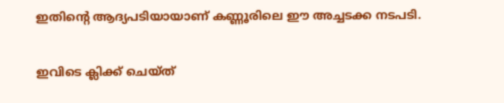ഇതിന്റെ ആദ്യപടിയായാണ് കണ്ണൂരിലെ ഈ അച്ചടക്ക നടപടി.

ഇവിടെ ക്ലിക്ക് ചെയ്ത്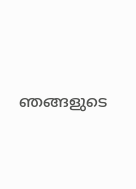ഞങ്ങളുടെ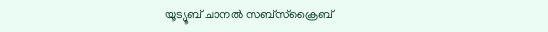യൂട്യൂബ് ചാനൽ സബ്സ്ക്രൈബ്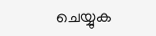ചെയ്യുക